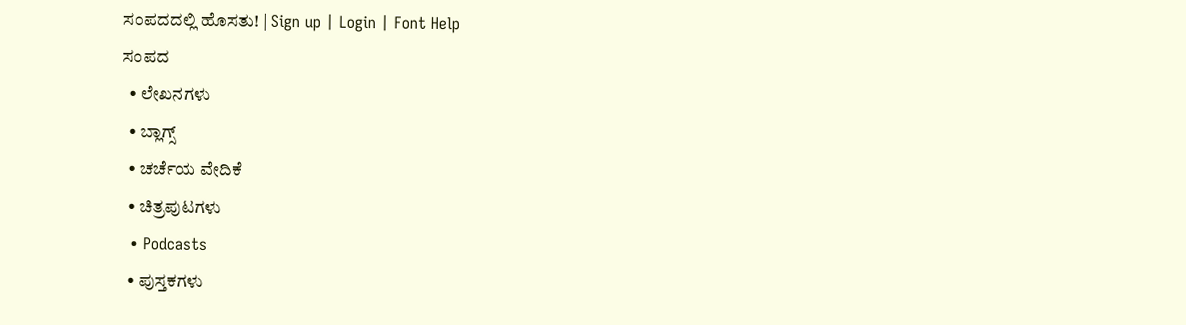ಸಂಪದದಲ್ಲಿ ಹೊಸತು! | Sign up | Login | Font Help
ಸಂಪದ
  • ಲೇಖನಗಳು
  • ಬ್ಲಾಗ್ಸ್
  • ಚರ್ಚೆಯ ವೇದಿಕೆ
  • ಚಿತ್ರಪುಟಗಳು
  • Podcasts
  • ಪುಸ್ತಕಗಳು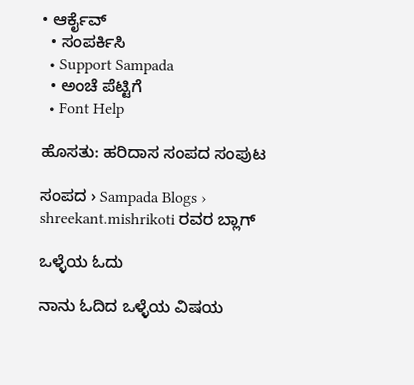• ಆರ್ಕೈವ್
  • ಸಂಪರ್ಕಿಸಿ
  • Support Sampada
  • ಅಂಚೆ ಪೆಟ್ಟಿಗೆ
  • Font Help

ಹೊಸತು: ಹರಿದಾಸ ಸಂಪದ ಸಂಪುಟ

ಸಂಪದ › Sampada Blogs › shreekant.mishrikoti ರವರ ಬ್ಲಾಗ್

ಒಳ್ಳೆಯ ಓದು

ನಾನು ಓದಿದ ಒಳ್ಳೆಯ ವಿಷಯ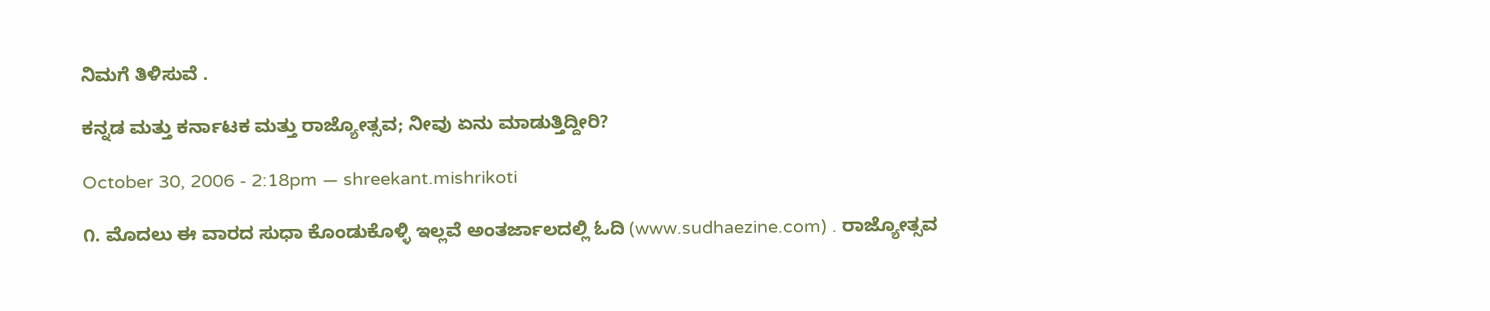ನಿಮಗೆ ತಿಳಿಸುವೆ .

ಕನ್ನಡ ಮತ್ತು ಕರ್ನಾಟಕ ಮತ್ತು ರಾಜ್ಯೋತ್ಸವ; ನೀವು ಏನು ಮಾಡುತ್ತಿದ್ದೀರಿ?

October 30, 2006 - 2:18pm — shreekant.mishrikoti

೧. ಮೊದಲು ಈ ವಾರದ ಸುಧಾ ಕೊಂಡುಕೊಳ್ಳಿ ಇಲ್ಲವೆ ಅಂತರ್ಜಾಲದಲ್ಲಿ ಓದಿ (www.sudhaezine.com) . ರಾಜ್ಯೋತ್ಸವ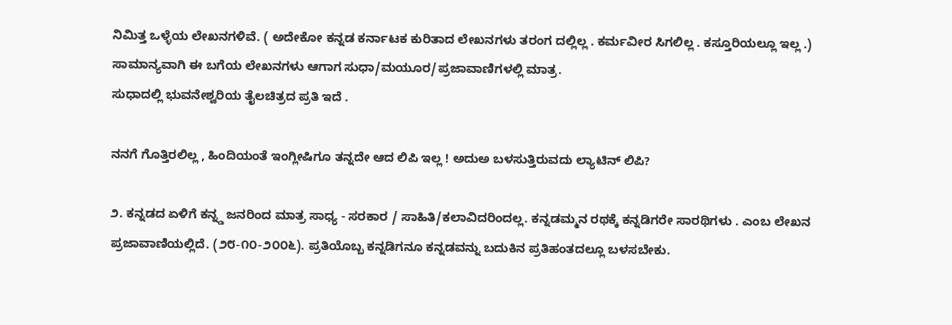ನಿಮಿತ್ತ ಒಳ್ಳೆಯ ಲೇಖನಗಳಿವೆ. ( ಅದೇಕೋ ಕನ್ನಡ ಕರ್ನಾಟಕ ಕುರಿತಾದ ಲೇಖನಗಳು ತರಂಗ ದಲ್ಲಿಲ್ಲ . ಕರ್ಮವೀರ ಸಿಗಲಿಲ್ಲ . ಕಸ್ತೂರಿಯಲ್ಲೂ ಇಲ್ಲ .)
ಸಾಮಾನ್ಯವಾಗಿ ಈ ಬಗೆಯ ಲೇಖನಗಳು ಆಗಾಗ ಸುಧಾ/ಮಯೂರ/ಪ್ರಜಾವಾಣಿಗಳಲ್ಲಿ ಮಾತ್ರ.
ಸುಧಾದಲ್ಲಿ ಭುವನೇಶ್ವರಿಯ ತೈಲಚಿತ್ರದ ಪ್ರತಿ ಇದೆ .

ನನಗೆ ಗೊತ್ತಿರಲಿಲ್ಲ , ಹಿಂದಿಯಂತೆ ಇಂಗ್ಲೀಷಿಗೂ ತನ್ನದೇ ಆದ ಲಿಪಿ ಇಲ್ಲ ! ಅದುಅ ಬಳಸುತ್ತಿರುವದು ಲ್ಯಾಟಿನ್ ಲಿಪಿ?

೨. ಕನ್ನಡದ ಏಳಿಗೆ ಕನ್ನ್ಡ ಜನರಿಂದ ಮಾತ್ರ ಸಾಧ್ಯ - ಸರಕಾರ / ಸಾಹಿತಿ/ಕಲಾವಿದರಿಂದಲ್ಲ. ಕನ್ನಡಮ್ಮನ ರಥಕ್ಕೆ ಕನ್ನಡಿಗರೇ ಸಾರಥಿಗಳು . ಎಂಬ ಲೇಖನ ಪ್ರಜಾವಾಣಿಯಲ್ಲಿದೆ. (೨೮-೧೦-೨೦೦೬). ಪ್ರತಿಯೊಬ್ಬ ಕನ್ನಡಿಗನೂ ಕನ್ನಡವನ್ನು ಬದುಕಿನ ಪ್ರತಿಹಂತದಲ್ಲೂ ಬಳಸಬೇಕು.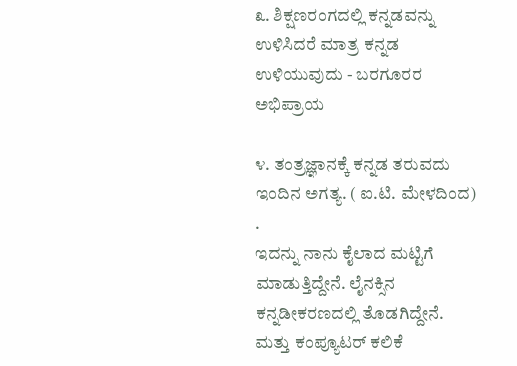೩. ಶಿಕ್ಷಣರಂಗದಲ್ಲಿ ಕನ್ನಡವನ್ನು ಉಳಿಸಿದರೆ ಮಾತ್ರ ಕನ್ನಡ ಉಳಿಯುವುದು - ಬರಗೂರರ ಅಭಿಪ್ರಾಯ

೪. ತಂತ್ರಜ್ಞಾನಕ್ಕೆ ಕನ್ನಡ ತರುವದು ಇಂದಿನ ಅಗತ್ಯ. ( ಐ.ಟಿ. ಮೇಳದಿಂದ) .
ಇದನ್ನು ನಾನು ಕೈಲಾದ ಮಟ್ಟಿಗೆ ಮಾಡುತ್ತಿದ್ದೇನೆ. ಲೈನಕ್ಸಿನ ಕನ್ನಡೀಕರಣದಲ್ಲಿ ತೊಡಗಿದ್ದೇನೆ. ಮತ್ತು ಕಂಪ್ಯೂಟರ್ ಕಲಿಕೆ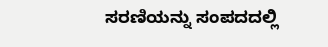ಸರಣಿಯನ್ನು ಸಂಪದದಲ್ಲಿ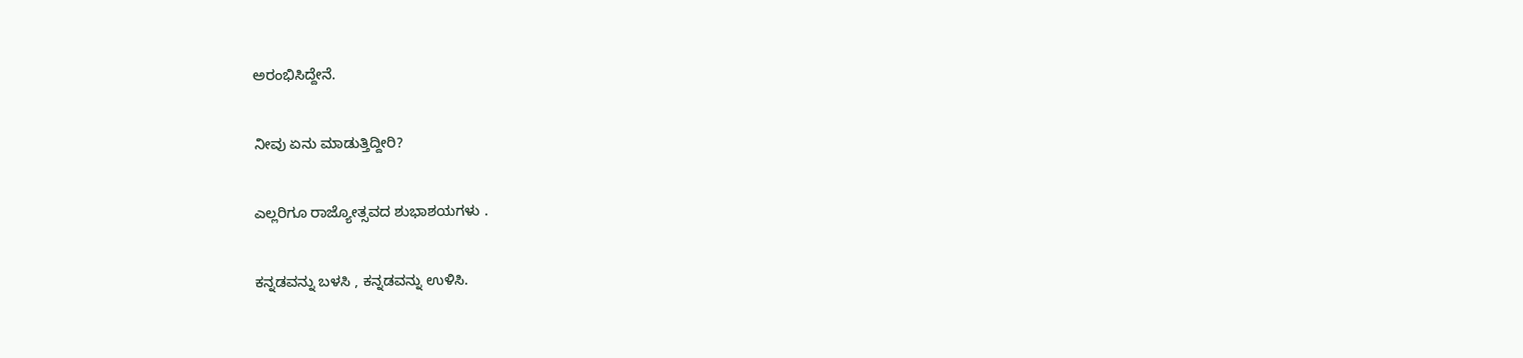ಅರಂಭಿಸಿದ್ದೇನೆ.

ನೀವು ಏನು ಮಾಡುತ್ತಿದ್ದೀರಿ?

ಎಲ್ಲರಿಗೂ ರಾಜ್ಯೋತ್ಸವದ ಶುಭಾಶಯಗಳು .

ಕನ್ನಡವನ್ನು ಬಳಸಿ , ಕನ್ನಡವನ್ನು ಉಳಿಸಿ.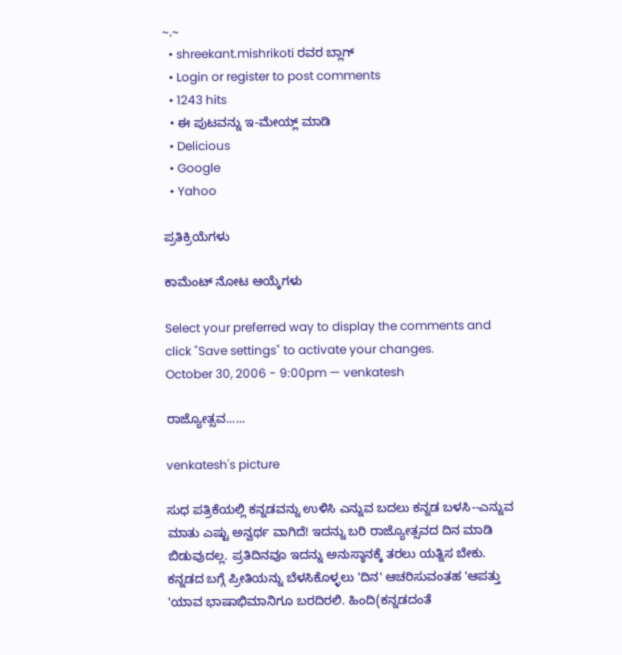~.~
  • shreekant.mishrikoti ರವರ ಬ್ಲಾಗ್
  • Login or register to post comments
  • 1243 hits
  • ಈ ಪುಟವನ್ನು ಇ-ಮೇಯ್ಲ್ ಮಾಡಿ
  • Delicious
  • Google
  • Yahoo

ಪ್ರತಿಕ್ರಿಯೆಗಳು

ಕಾಮೆಂಟ್ ನೋಟ ಆಯ್ಕೆಗಳು

Select your preferred way to display the comments and click "Save settings" to activate your changes.
October 30, 2006 - 9:00pm — venkatesh

ರಾಜ್ಯೋತ್ಸವ......

venkatesh's picture

ಸುಧ ಪತ್ರಿಕೆಯಲ್ಲಿ ಕನ್ನಡವನ್ನು ಉಳಿಸಿ ಎನ್ನುವ ಬದಲು ಕನ್ನಡ ಬಳಸಿ--ಎನ್ನುವ ಮಾತು ಎಷ್ಟು ಅನ್ವರ್ಥ ವಾಗಿದೆ! ಇದನ್ನು ಬರಿ ರಾಜ್ಯೋತ್ಸವದ ದಿನ ಮಾಡಿ ಬಿಡುವುದಲ್ಲ. ಪ್ರತಿದಿನವೂ ಇದನ್ನು ಅನುಸ್ಠಾನಕ್ಕೆ ತರಲು ಯತ್ನಿಸ ಬೇಕು. ಕನ್ನಡದ ಬಗ್ಗೆ ಪ್ರೀತಿಯನ್ನು ಬೆಳಸಿಕೊಳ್ಳಲು 'ದಿನ' ಆಚರಿಸುವಂತಹ 'ಆಪತ್ತು 'ಯಾವ ಭಾಷಾಭಿಮಾನಿಗೂ ಬರದಿರಲಿ. ಹಿಂದಿ(ಕನ್ನಡದಂತೆ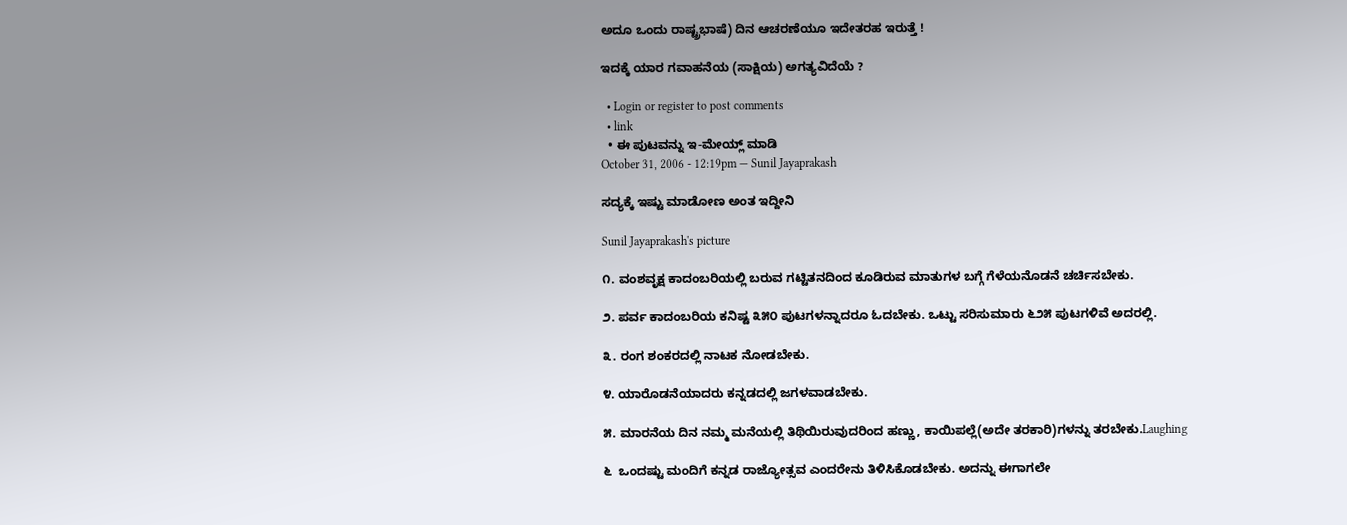ಅದೂ ಒಂದು ರಾಷ್ಟ್ರಭಾಷೆ) ದಿನ ಆಚರಣೆಯೂ ಇದೇತರಹ ಇರುತ್ತೆ !

ಇದಕ್ಕೆ ಯಾರ ಗವಾಹನೆಯ (ಸಾಕ್ಷಿಯ) ಅಗತ್ಯವಿದೆಯೆ ?

  • Login or register to post comments
  • link
  • ಈ ಪುಟವನ್ನು ಇ-ಮೇಯ್ಲ್ ಮಾಡಿ
October 31, 2006 - 12:19pm — Sunil Jayaprakash

ಸದ್ಯಕ್ಕೆ ಇಷ್ಟು ಮಾಡೋಣ ಅಂತ ಇದ್ದೀನಿ

Sunil Jayaprakash's picture

೧. ವಂಶವೃಕ್ಷ ಕಾದಂಬರಿಯಲ್ಲಿ ಬರುವ ಗಟ್ಟಿತನದಿಂದ ಕೂಡಿರುವ ಮಾತುಗಳ ಬಗ್ಗೆ ಗೆಳೆಯನೊಡನೆ ಚರ್ಚಿಸಬೇಕು.

೨. ಪರ್ವ ಕಾದಂಬರಿಯ ಕನಿಷ್ಟ ೩೫೦ ಪುಟಗಳನ್ನಾದರೂ ಓದಬೇಕು. ಒಟ್ಟು ಸರಿಸುಮಾರು ೬೨೫ ಪುಟಗಳಿವೆ ಅದರಲ್ಲಿ.

೩. ರಂಗ ಶಂಕರದಲ್ಲಿ ನಾಟಕ ನೋಡಬೇಕು.

೪. ಯಾರೊಡನೆಯಾದರು ಕನ್ನಡದಲ್ಲಿ ಜಗಳವಾಡಬೇಕು.

೫. ಮಾರನೆಯ ದಿನ ನಮ್ಮ ಮನೆಯಲ್ಲಿ ತಿಥಿಯಿರುವುದರಿಂದ ಹಣ್ಣು, ಕಾಯಿಪಲ್ಲೆ(ಅದೇ ತರಕಾರಿ)ಗಳನ್ನು ತರಬೇಕು.Laughing

೬  ಒಂದಷ್ಟು ಮಂದಿಗೆ ಕನ್ನಡ ರಾಜ್ಯೋತ್ಸವ ಎಂದರೇನು ತಿಳಿಸಿಕೊಡಬೇಕು. ಅದನ್ನು ಈಗಾಗಲೇ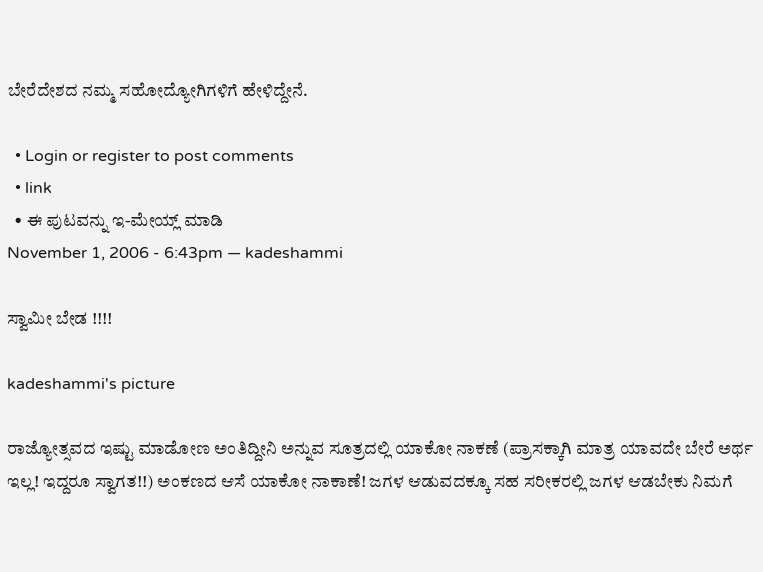ಬೇರೆದೇಶದ ನಮ್ಮ ಸಹೋದ್ಯೋಗಿಗಳಿಗೆ ಹೇಳಿದ್ದೇನೆ.

  • Login or register to post comments
  • link
  • ಈ ಪುಟವನ್ನು ಇ-ಮೇಯ್ಲ್ ಮಾಡಿ
November 1, 2006 - 6:43pm — kadeshammi

ಸ್ವಾಮೀ ಬೇಡ !!!!

kadeshammi's picture

ರಾಜ್ಯೋತ್ಸವದ ಇಷ್ಟು ಮಾಡೋಣ ಅಂತಿದ್ದೀನಿ ಅನ್ನುವ ಸೂತ್ರದಲ್ಲಿ ಯಾಕೋ ನಾಕಣೆ (ಪ್ರಾಸಕ್ಕಾಗಿ ಮಾತ್ರ ಯಾವದೇ ಬೇರೆ ಅರ್ಥ ಇಲ್ಲ! ಇದ್ದರೂ ಸ್ವಾಗತ!!) ಅಂಕಣದ ಆಸೆ ಯಾಕೋ ನಾಕಾಣೆ! ಜಗಳ ಆಡುವದಕ್ಕೂ ಸಹ ಸರೀಕರಲ್ಲಿ ಜಗಳ ಆಡಬೇಕು ನಿಮಗೆ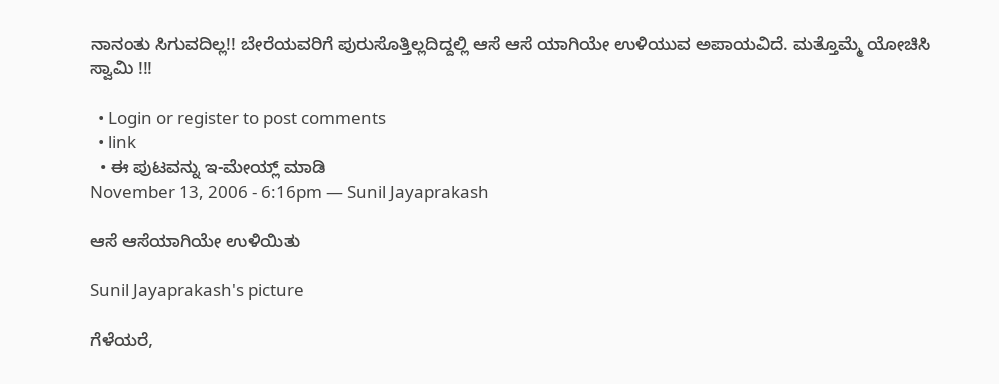ನಾನಂತು ಸಿಗುವದಿಲ್ಲ!! ಬೇರೆಯವರಿಗೆ ಪುರುಸೊತ್ತಿಲ್ಲದಿದ್ದಲ್ಲಿ ಆಸೆ ಆಸೆ ಯಾಗಿಯೇ ಉಳಿಯುವ ಅಪಾಯವಿದೆ. ಮತ್ತೊಮ್ಮೆ ಯೋಚಿಸಿ ಸ್ವಾಮಿ !!!

  • Login or register to post comments
  • link
  • ಈ ಪುಟವನ್ನು ಇ-ಮೇಯ್ಲ್ ಮಾಡಿ
November 13, 2006 - 6:16pm — Sunil Jayaprakash

ಆಸೆ ಆಸೆಯಾಗಿಯೇ ಉಳಿಯಿತು

Sunil Jayaprakash's picture

ಗೆಳೆಯರೆ,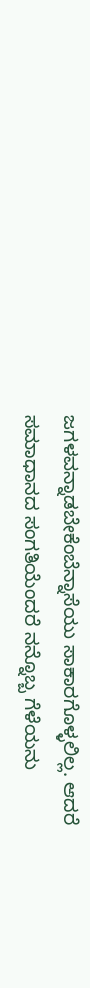ಜಗಳವನ್ನಾಡಬೇಕೆಂಬೆನ್ನಾಸೆಯು ಸಾಕಾರಗೊಳ್ಳಲಿಲ್ಲ. ಆದರೆ ಸಮಾಧಾನದ ಸಂಗತಿಯೆಂದರೆ ನನ್ನೊಬ್ಬ ಗೆಳೆಯನು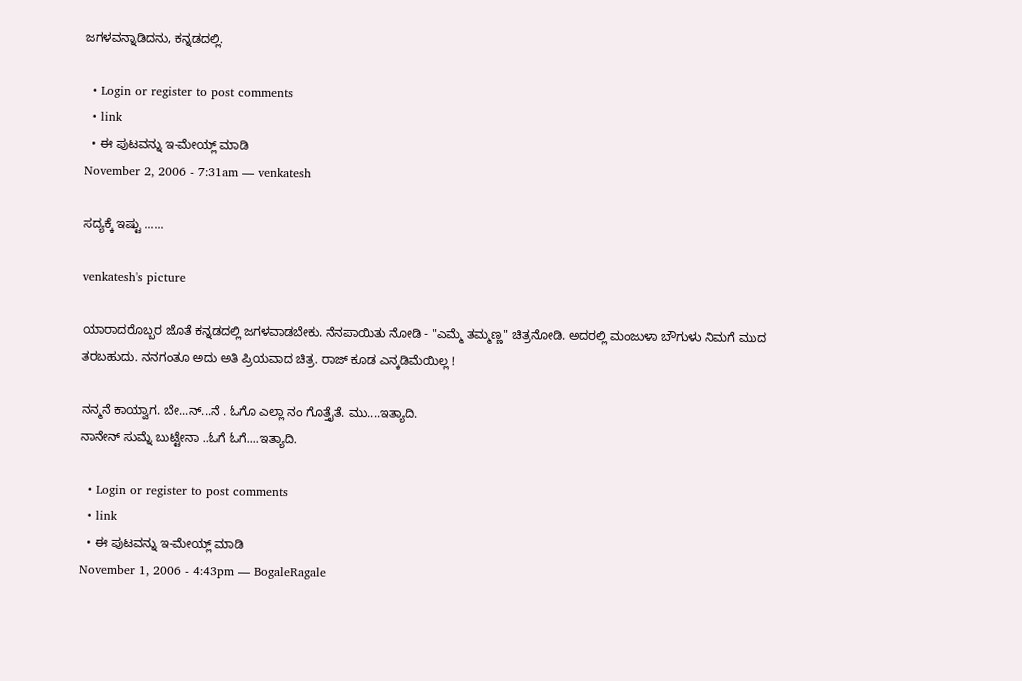ಜಗಳವನ್ನಾಡಿದನು, ಕನ್ನಡದಲ್ಲಿ.

  • Login or register to post comments
  • link
  • ಈ ಪುಟವನ್ನು ಇ-ಮೇಯ್ಲ್ ಮಾಡಿ
November 2, 2006 - 7:31am — venkatesh

ಸದ್ಯಕ್ಕೆ ಇಷ್ಟು ......

venkatesh's picture

ಯಾರಾದರೊಬ್ಬರ ಜೊತೆ ಕನ್ನಡದಲ್ಲಿ ಜಗಳವಾಡಬೇಕು. ನೆನಪಾಯಿತು ನೋಡಿ - "ಎಮ್ಮೆ ತಮ್ಮಣ್ಣ" ಚಿತ್ರನೋಡಿ. ಅದರಲ್ಲಿ ಮಂಜುಳಾ ಬೌಗುಳು ನಿಮಗೆ ಮುದ ತರಬಹುದು. ನನಗಂತೂ ಅದು ಅತಿ ಪ್ರಿಯವಾದ ಚಿತ್ರ. ರಾಜ್ ಕೂಡ ಎನ್ಕಡಿಮೆಯಿಲ್ಲ !

ನನ್ಮನೆ ಕಾಯ್ವಾಗ. ಬೇ...ನ್...ನೆ . ಓಗೊ ಎಲ್ಲಾ ನಂ ಗೊತ್ತೈತೆ. ಮು....ಇತ್ಯಾದಿ.
ನಾನೇನ್ ಸುಮ್ನೆ ಬುಟ್ಟೇನಾ ..ಓಗೆ ಓಗೆ....ಇತ್ಯಾದಿ.

  • Login or register to post comments
  • link
  • ಈ ಪುಟವನ್ನು ಇ-ಮೇಯ್ಲ್ ಮಾಡಿ
November 1, 2006 - 4:43pm — BogaleRagale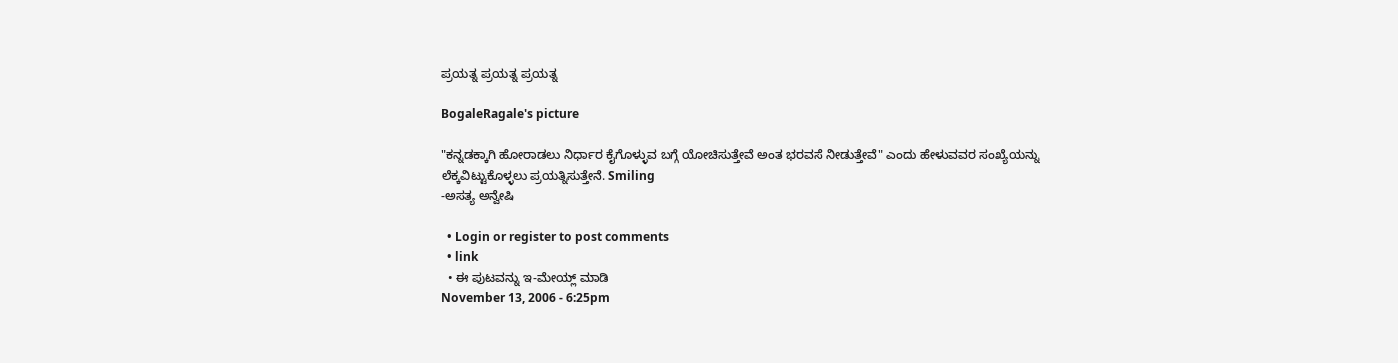ಪ್ರಯತ್ನ ಪ್ರಯತ್ನ ಪ್ರಯತ್ನ

BogaleRagale's picture

"ಕನ್ನಡಕ್ಕಾಗಿ ಹೋರಾಡಲು ನಿರ್ಧಾರ ಕೈಗೊಳ್ಳುವ ಬಗ್ಗೆ ಯೋಚಿಸುತ್ತೇವೆ ಅಂತ ಭರವಸೆ ನೀಡುತ್ತೇವೆ" ಎಂದು ಹೇಳುವವರ ಸಂಖ್ಯೆಯನ್ನು ಲೆಕ್ಕವಿಟ್ಟುಕೊಳ್ಳಲು ಪ್ರಯತ್ನಿಸುತ್ತೇನೆ. Smiling
-ಅಸತ್ಯ ಅನ್ವೇಷಿ

  • Login or register to post comments
  • link
  • ಈ ಪುಟವನ್ನು ಇ-ಮೇಯ್ಲ್ ಮಾಡಿ
November 13, 2006 - 6:25pm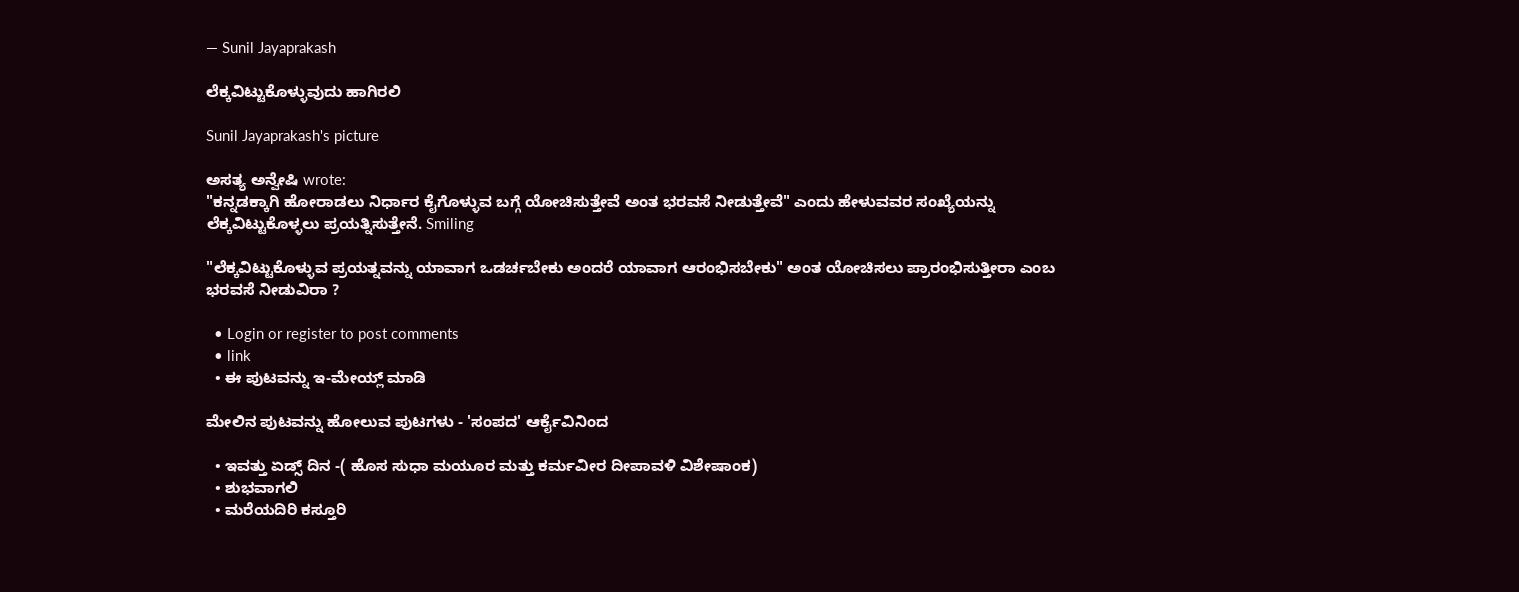— Sunil Jayaprakash

ಲೆಕ್ಕವಿಟ್ಟುಕೊಳ್ಳುವುದು ಹಾಗಿರಲಿ

Sunil Jayaprakash's picture

ಅಸತ್ಯ ಅನ್ವೇಷಿ wrote:
"ಕನ್ನಡಕ್ಕಾಗಿ ಹೋರಾಡಲು ನಿರ್ಧಾರ ಕೈಗೊಳ್ಳುವ ಬಗ್ಗೆ ಯೋಚಿಸುತ್ತೇವೆ ಅಂತ ಭರವಸೆ ನೀಡುತ್ತೇವೆ" ಎಂದು ಹೇಳುವವರ ಸಂಖ್ಯೆಯನ್ನು ಲೆಕ್ಕವಿಟ್ಟುಕೊಳ್ಳಲು ಪ್ರಯತ್ನಿಸುತ್ತೇನೆ. Smiling

"ಲೆಕ್ಕವಿಟ್ಟುಕೊಳ್ಳುವ ಪ್ರಯತ್ನವನ್ನು ಯಾವಾಗ ಒಡರ್ಚಬೇಕು ಅಂದರೆ ಯಾವಾಗ ಆರಂಭಿಸಬೇಕು" ಅಂತ ಯೋಚಿಸಲು ಪ್ರಾರಂಭಿಸುತ್ತೀರಾ ಎಂಬ ಭರವಸೆ ನೀಡುವಿರಾ ?

  • Login or register to post comments
  • link
  • ಈ ಪುಟವನ್ನು ಇ-ಮೇಯ್ಲ್ ಮಾಡಿ

ಮೇಲಿನ ಪುಟವನ್ನು ಹೋಲುವ ಪುಟಗಳು - 'ಸಂಪದ' ಆರ್ಕೈವಿನಿಂದ

  • ಇವತ್ತು ಏಡ್ಸ್ ದಿನ -( ಹೊಸ ಸುಧಾ ಮಯೂರ ಮತ್ತು ಕರ್ಮವೀರ ದೀಪಾವಳಿ ವಿಶೇಷಾಂಕ)
  • ಶುಭವಾಗಲಿ
  • ಮರೆಯದಿರಿ ಕಸ್ತೂರಿ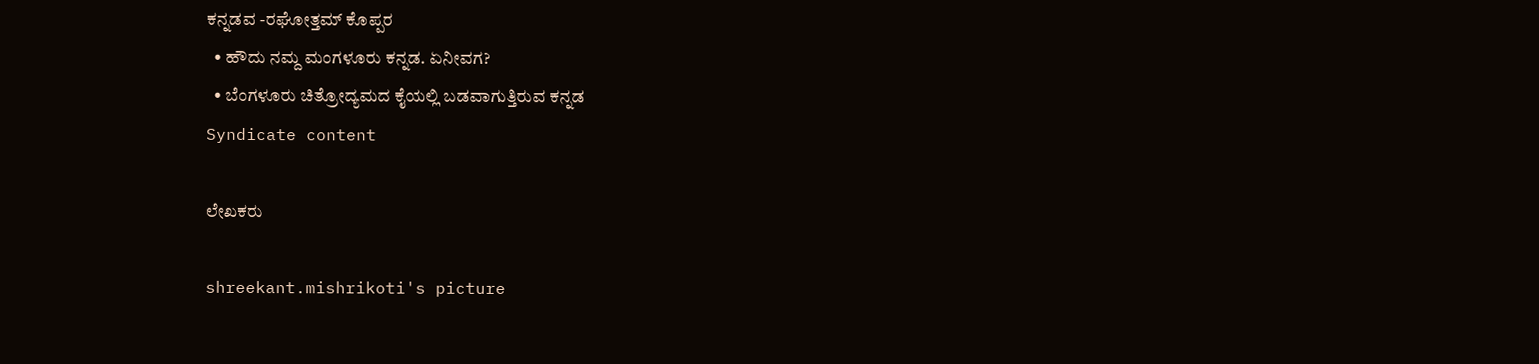ಕನ್ನಡವ -ರಘೋತ್ತಮ್ ಕೊಪ್ಪರ
  • ಹೌದು ನಮ್ದ ಮಂಗಳೂರು ಕನ್ನಡ. ಏನೀವಗ?
  • ಬೆಂಗಳೂರು ಚಿತ್ರೋದ್ಯಮದ ಕೈಯಲ್ಲಿ ಬಡವಾಗುತ್ತಿರುವ ಕನ್ನಡ
Syndicate content

ಲೇಖಕರು

shreekant.mishrikoti's picture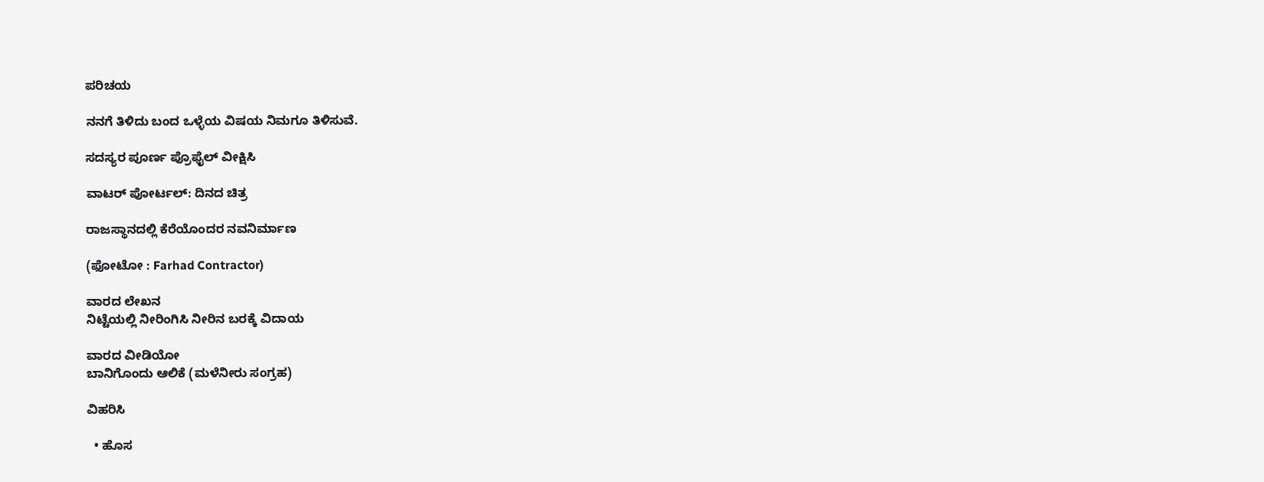ಪರಿಚಯ

ನನಗೆ ತಿಳಿದು ಬಂದ ಒಳ್ಳೆಯ ವಿಷಯ ನಿಮಗೂ ತಿಳಿಸುವೆ.

ಸದಸ್ಯರ ಪೂರ್ಣ ಪ್ರೊಫೈಲ್ ವೀಕ್ಷಿಸಿ

ವಾಟರ್ ಪೋರ್ಟಲ್: ದಿನದ ಚಿತ್ರ

ರಾಜಸ್ಥಾನದಲ್ಲಿ ಕೆರೆಯೊಂದರ ನವನಿರ್ಮಾಣ

(ಫೋಟೋ : Farhad Contractor)

ವಾರದ ಲೇಖನ
ನಿಟ್ಟೆಯಲ್ಲಿ ನೀರಿಂಗಿಸಿ ನೀರಿನ ಬರಕ್ಕೆ ವಿದಾಯ

ವಾರದ ವೀಡಿಯೋ
ಬಾನಿಗೊಂದು ಆಲಿಕೆ (ಮಳೆನೀರು ಸಂಗ್ರಹ)

ವಿಹರಿಸಿ

  • ಹೊಸ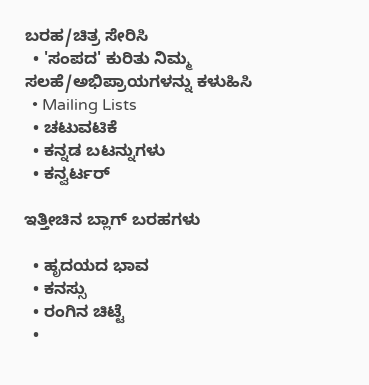ಬರಹ/ಚಿತ್ರ ಸೇರಿಸಿ
  • 'ಸಂಪದ' ಕುರಿತು ನಿಮ್ಮ ಸಲಹೆ/ಅಭಿಪ್ರಾಯಗಳನ್ನು ಕಳುಹಿಸಿ
  • Mailing Lists
  • ಚಟುವಟಿಕೆ
  • ಕನ್ನಡ ಬಟನ್ನುಗಳು
  • ಕನ್ವರ್ಟರ್

ಇತ್ತೀಚಿನ ಬ್ಲಾಗ್ ಬರಹಗಳು

  • ಹೃದಯದ ಭಾವ
  • ಕನಸ್ಸು
  • ರಂಗಿನ ಚಿಟ್ಟೆ
  •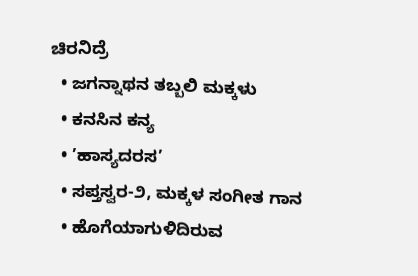ಚಿರನಿದ್ರೆ
  • ಜಗನ್ನಾಥನ ತಬ್ಬಲಿ ಮಕ್ಕಳು
  • ಕನಸಿನ ಕನ್ಯ
  • ’ಹಾಸ್ಯದರಸ’
  • ಸಪ್ತಸ್ವರ-೨, ಮಕ್ಕಳ ಸಂಗೀತ ಗಾನ
  • ಹೊಗೆಯಾಗುಳಿದಿರುವ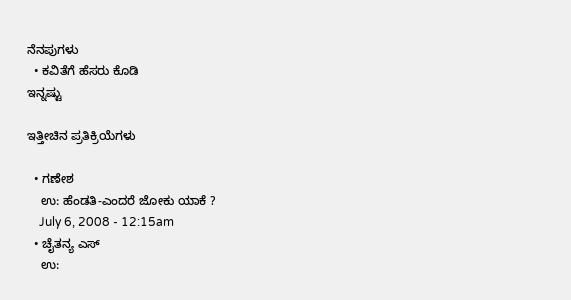ನೆನಪುಗಳು
  • ಕವಿತೆಗೆ ಹೆಸರು ಕೊಡಿ
ಇನ್ನಷ್ಟು

ಇತ್ತೀಚಿನ ಪ್ರತಿಕ್ರಿಯೆಗಳು

  • ಗಣೇಶ
    ಉ: ಹೆಂಡತಿ-ಎಂದರೆ ಜೋಕು ಯಾಕೆ ?
    July 6, 2008 - 12:15am
  • ಚೈತನ್ಯ ಎಸ್
    ಉ: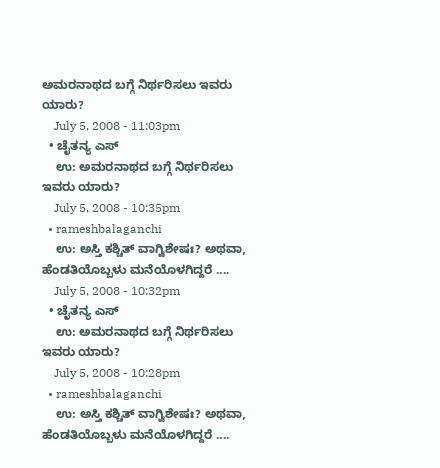ಅಮರನಾಥದ ಬಗ್ಗೆ ನಿರ್ಥರಿಸಲು ಇವರು ಯಾರು?
    July 5, 2008 - 11:03pm
  • ಚೈತನ್ಯ ಎಸ್
    ಉ: ಅಮರನಾಥದ ಬಗ್ಗೆ ನಿರ್ಥರಿಸಲು ಇವರು ಯಾರು?
    July 5, 2008 - 10:35pm
  • rameshbalaganchi
    ಉ: ಅಸ್ತಿ ಕಶ್ಚಿತ್ ವಾಗ್ವಿಶೇಷಃ? ಅಥವಾ, ಹೆಂಡತಿಯೊಬ್ಬಳು ಮನೆಯೊಳಗಿದ್ದರೆ ....
    July 5, 2008 - 10:32pm
  • ಚೈತನ್ಯ ಎಸ್
    ಉ: ಅಮರನಾಥದ ಬಗ್ಗೆ ನಿರ್ಥರಿಸಲು ಇವರು ಯಾರು?
    July 5, 2008 - 10:28pm
  • rameshbalaganchi
    ಉ: ಅಸ್ತಿ ಕಶ್ಚಿತ್ ವಾಗ್ವಿಶೇಷಃ? ಅಥವಾ, ಹೆಂಡತಿಯೊಬ್ಬಳು ಮನೆಯೊಳಗಿದ್ದರೆ ....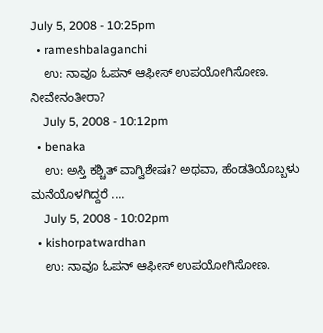July 5, 2008 - 10:25pm
  • rameshbalaganchi
    ಉ: ನಾವೂ ಓಪನ್ ಆಫೀಸ್ ಉಪಯೋಗಿಸೋಣ. ನೀವೇನಂತೀರಾ?
    July 5, 2008 - 10:12pm
  • benaka
    ಉ: ಅಸ್ತಿ ಕಶ್ಚಿತ್ ವಾಗ್ವಿಶೇಷಃ? ಅಥವಾ, ಹೆಂಡತಿಯೊಬ್ಬಳು ಮನೆಯೊಳಗಿದ್ದರೆ ....
    July 5, 2008 - 10:02pm
  • kishorpatwardhan
    ಉ: ನಾವೂ ಓಪನ್ ಆಫೀಸ್ ಉಪಯೋಗಿಸೋಣ.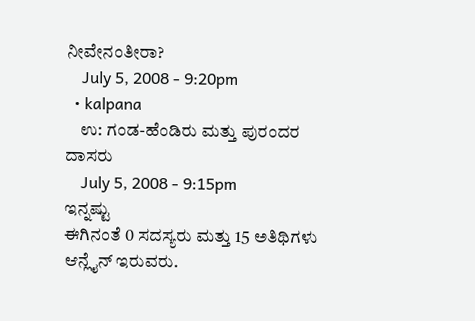ನೀವೇನಂತೀರಾ?
    July 5, 2008 - 9:20pm
  • kalpana
    ಉ: ಗಂಡ-ಹೆಂಡಿರು ಮತ್ತು ಪುರಂದರ ದಾಸರು
    July 5, 2008 - 9:15pm
ಇನ್ನಷ್ಟು
ಈಗಿನಂತೆ 0 ಸದಸ್ಯರು ಮತ್ತು 15 ಅತಿಥಿಗಳು ಆನ್ಲೈನ್ ಇರುವರು.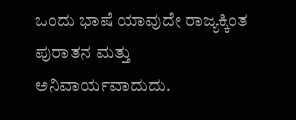ಒಂದು ಭಾಷೆ ಯಾವುದೇ ರಾಜ್ಯಕ್ಕಿಂತ ಪುರಾತನ ಮತ್ತು ಅನಿವಾರ್ಯವಾದುದು.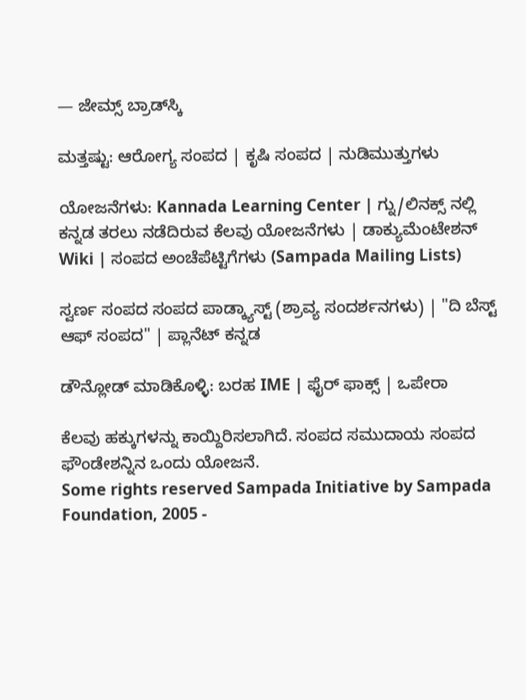— ಜೇಮ್ಸ್ ಬ್ರಾಡ್‌ಸ್ಕಿ

ಮತ್ತಷ್ಟು: ಆರೋಗ್ಯ ಸಂಪದ | ಕೃಷಿ ಸಂಪದ | ನುಡಿಮುತ್ತುಗಳು

ಯೋಜನೆಗಳು: Kannada Learning Center | ಗ್ನು/ಲಿನಕ್ಸ್ ನಲ್ಲಿ ಕನ್ನಡ ತರಲು ನಡೆದಿರುವ ಕೆಲವು ಯೋಜನೆಗಳು | ಡಾಕ್ಯುಮೆಂಟೇಶನ್ Wiki | ಸಂಪದ ಅಂಚೆಪೆಟ್ಟಿಗೆಗಳು (Sampada Mailing Lists)

ಸ್ವರ್ಣ ಸಂಪದ ಸಂಪದ ಪಾಡ್ಕ್ಯಾಸ್ಟ್ (ಶ್ರಾವ್ಯ ಸಂದರ್ಶನಗಳು) | "ದಿ ಬೆಸ್ಟ್ ಆಫ್ ಸಂಪದ" | ಪ್ಲಾನೆಟ್ ಕನ್ನಡ

ಡೌನ್ಲೋಡ್ ಮಾಡಿಕೊಳ್ಳಿ: ಬರಹ IME | ಫೈರ್ ಫಾಕ್ಸ್ | ಒಪೇರಾ

ಕೆಲವು ಹಕ್ಕುಗಳನ್ನು ಕಾಯ್ದಿರಿಸಲಾಗಿದೆ. ಸಂಪದ ಸಮುದಾಯ ಸಂಪದ ಫೌಂಡೇಶನ್ನಿನ ಒಂದು ಯೋಜನೆ.
Some rights reserved Sampada Initiative by Sampada Foundation, 2005 -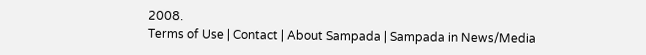2008.
Terms of Use | Contact | About Sampada | Sampada in News/Media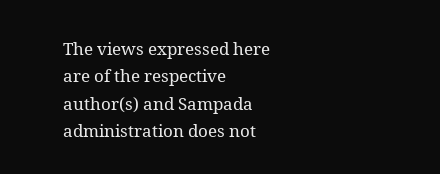The views expressed here are of the respective author(s) and Sampada administration does not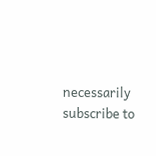necessarily subscribe to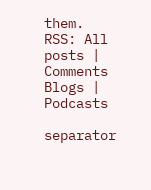them.
RSS: All posts | Comments
Blogs | Podcasts

separator